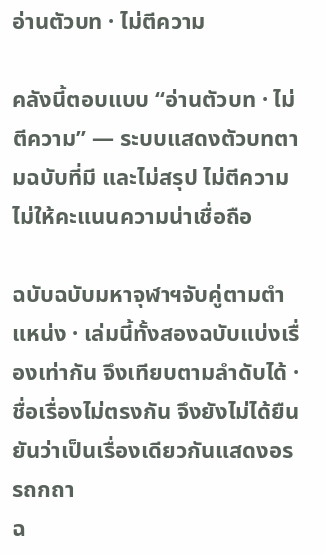อ่านตัวบท · ไม่ตีความ

คลังนี้ตอบแบบ “อ่านตัวบท · ไม่ตีความ” — ระบบแสดงตัวบทตามฉบับที่มี และไม่สรุป ไม่ตีความ ไม่ให้คะแนนความน่าเชื่อถือ

ฉบับฉบับมหาจุฬาฯจับคู่ตามตำแหน่ง · เล่มนี้ทั้งสองฉบับแบ่งเรื่องเท่ากัน จึงเทียบตามลำดับได้ · ชื่อเรื่องไม่ตรงกัน จึงยังไม่ได้ยืนยันว่าเป็นเรื่องเดียวกันแสดงอรรถกถา
ฉ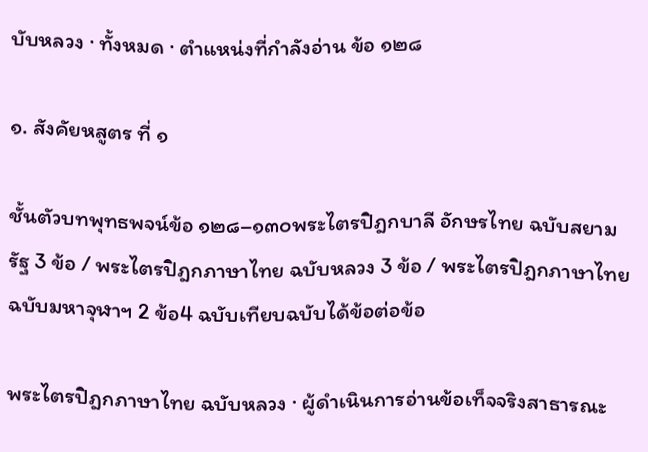บับหลวง · ทั้งหมด · ตำแหน่งที่กำลังอ่าน ข้อ ๑๒๘

๑. สังคัยหสูตร ที่ ๑

ชั้นตัวบทพุทธพจน์ข้อ ๑๒๘–๑๓๐พระไตรปิฎกบาลี อักษรไทย ฉบับสยามรัฐ 3 ข้อ / พระไตรปิฎกภาษาไทย ฉบับหลวง 3 ข้อ / พระไตรปิฎกภาษาไทย ฉบับมหาจุฬาฯ 2 ข้อ4 ฉบับเทียบฉบับได้ข้อต่อข้อ

พระไตรปิฎกภาษาไทย ฉบับหลวง · ผู้ดำเนินการอ่านข้อเท็จจริงสาธารณะ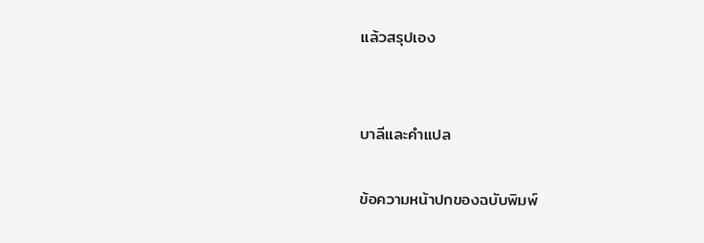แล้วสรุปเอง


บาลีและคำแปล

ข้อความหน้าปกของฉบับพิมพ์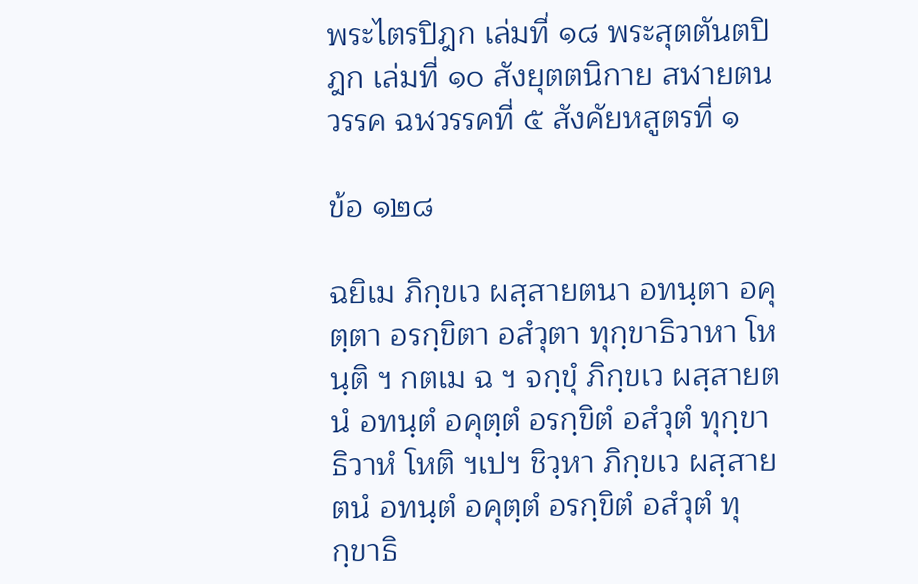พระไตรปิฎก เล่มที่ ๑๘ พระสุตตันตปิฎก เล่มที่ ๑๐ สังยุตตนิกาย สฬายตนวรรค ฉฬวรรคที่ ๕ สังคัยหสูตรที่ ๑

ข้อ ๑๒๘

ฉยิเม ภิกฺขเว ผสฺสายตนา อทนฺตา อคุตฺตา อรกฺขิตา อสํวุตา ทุกฺขาธิวาหา โหนฺติ ฯ กตเม ฉ ฯ จกฺขุํ ภิกฺขเว ผสฺสายตนํ อทนฺตํ อคุตฺตํ อรกฺขิตํ อสํวุตํ ทุกฺขาธิวาหํ โหติ ฯเปฯ ชิวฺหา ภิกฺขเว ผสฺสายตนํ อทนฺตํ อคุตฺตํ อรกฺขิตํ อสํวุตํ ทุกฺขาธิ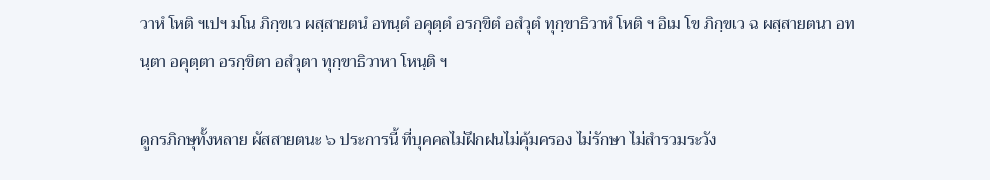วาหํ โหติ ฯเปฯ มโน ภิกฺขเว ผสฺสายตนํ อทนฺตํ อคุตฺตํ อรกฺขิตํ อสํวุตํ ทุกฺขาธิวาหํ โหติ ฯ อิเม โข ภิกฺขเว ฉ ผสฺสายตนา อทนฺตา อคุตฺตา อรกฺขิตา อสํวุตา ทุกฺขาธิวาหา โหนฺติ ฯ

ดูกรภิกษุทั้งหลาย ผัสสายตนะ ๖ ประการนี้ ที่บุคคลไม่ฝึกฝนไม่คุ้มครอง ไม่รักษา ไม่สำรวมระวัง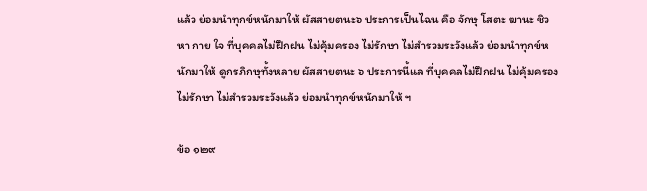แล้ว ย่อมนำทุกข์หนักมาให้ ผัสสายตนะ๖ ประการเป็นไฉน คือ จักษุ โสตะ ฆานะ ชิวหา กาย ใจ ที่บุคคลไม่ฝึกฝน ไม่คุ้มครอง ไม่รักษา ไม่สำรวมระวังแล้ว ย่อมนำทุกข์หนักมาให้ ดูกรภิกษุทั้งหลาย ผัสสายตนะ ๖ ประการนี้แล ที่บุคคลไม่ฝึกฝน ไม่คุ้มครอง ไม่รักษา ไม่สำรวมระวังแล้ว ย่อมนำทุกข์หนักมาให้ ฯ

ข้อ ๑๒๙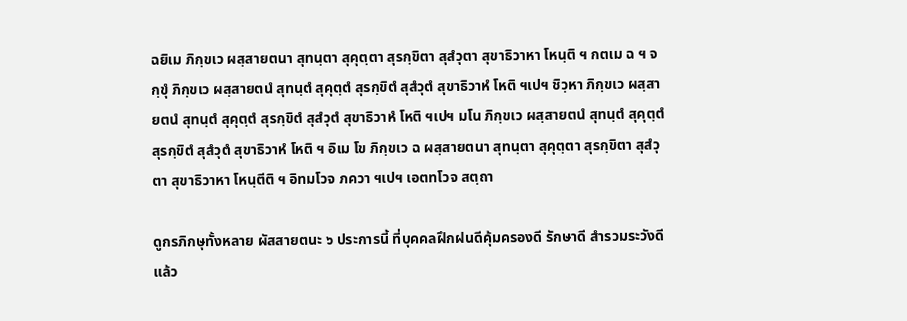ฉยิเม ภิกฺขเว ผสฺสายตนา สุทนฺตา สุคุตฺตา สุรกฺขิตา สุสํวุตา สุขาธิวาหา โหนฺติ ฯ กตเม ฉ ฯ จกฺขุํ ภิกฺขเว ผสฺสายตนํ สุทนฺตํ สุคุตฺตํ สุรกฺขิตํ สุสํวุตํ สุขาธิวาหํ โหติ ฯเปฯ ชิวฺหา ภิกฺขเว ผสฺสายตนํ สุทนฺตํ สุคุตฺตํ สุรกฺขิตํ สุสํวุตํ สุขาธิวาหํ โหติ ฯเปฯ มโน ภิกฺขเว ผสฺสายตนํ สุทนฺตํ สุคุตฺตํ สุรกฺขิตํ สุสํวุตํ สุขาธิวาหํ โหติ ฯ อิเม โข ภิกฺขเว ฉ ผสฺสายตนา สุทนฺตา สุคุตฺตา สุรกฺขิตา สุสํวุตา สุขาธิวาหา โหนฺตีติ ฯ อิทมโวจ ภควา ฯเปฯ เอตทโวจ สตฺถา

ดูกรภิกษุทั้งหลาย ผัสสายตนะ ๖ ประการนี้ ที่บุคคลฝึกฝนดีคุ้มครองดี รักษาดี สำรวมระวังดีแล้ว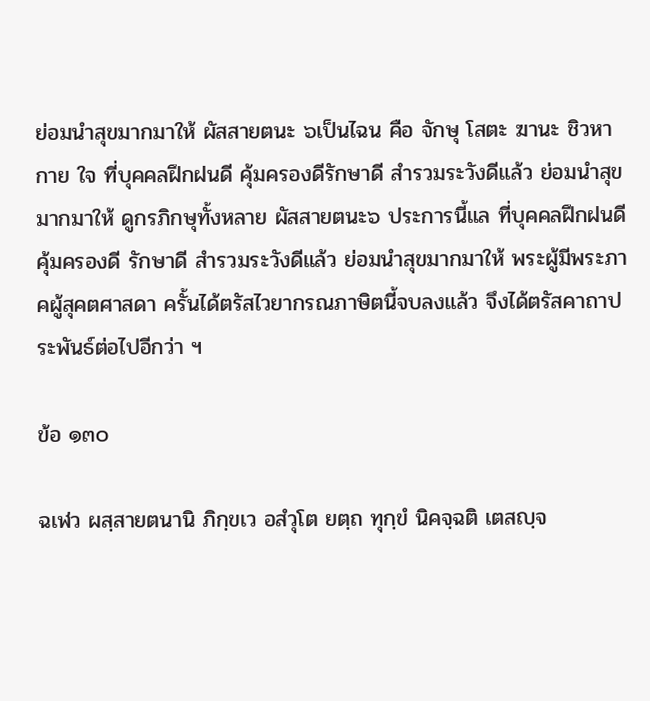ย่อมนำสุขมากมาให้ ผัสสายตนะ ๖เป็นไฉน คือ จักษุ โสตะ ฆานะ ชิวหา กาย ใจ ที่บุคคลฝึกฝนดี คุ้มครองดีรักษาดี สำรวมระวังดีแล้ว ย่อมนำสุขมากมาให้ ดูกรภิกษุทั้งหลาย ผัสสายตนะ๖ ประการนี้แล ที่บุคคลฝึกฝนดี คุ้มครองดี รักษาดี สำรวมระวังดีแล้ว ย่อมนำสุขมากมาให้ พระผู้มีพระภาคผู้สุคตศาสดา ครั้นได้ตรัสไวยากรณภาษิตนี้จบลงแล้ว จึงได้ตรัสคาถาประพันธ์ต่อไปอีกว่า ฯ

ข้อ ๑๓๐

ฉเฬว ผสฺสายตนานิ ภิกฺขเว อสํวุโต ยตฺถ ทุกฺขํ นิคจฺฉติ เตสญฺจ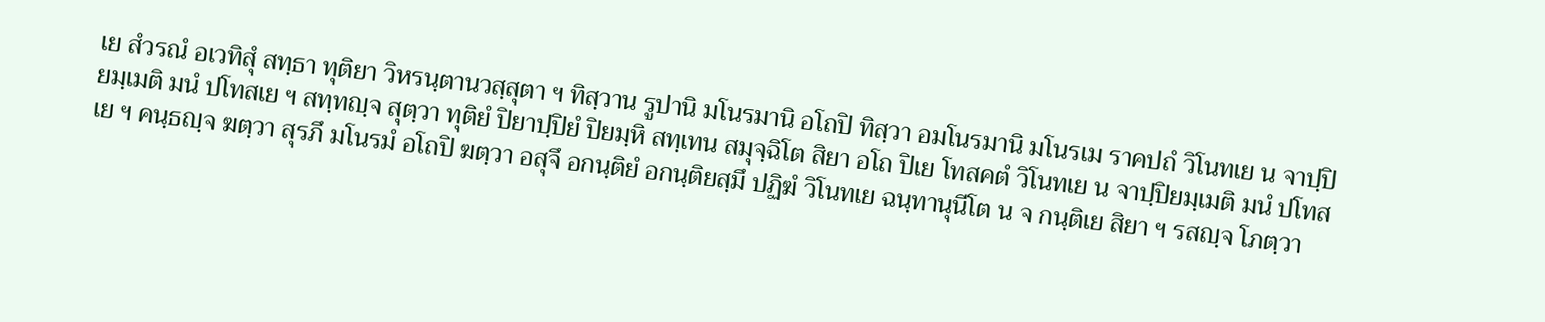เย สํวรณํ อเวทิสุํ สทฺธา ทุติยา วิหรนฺตานวสฺสุตา ฯ ทิสฺวาน รูปานิ มโนรมานิ อโถปิ ทิสฺวา อมโนรมานิ มโนรเม ราคปถํ วิโนทเย น จาปฺปิยมฺเมติ มนํ ปโทสเย ฯ สทฺทญฺจ สุตฺวา ทุติยํ ปิยาปฺปิยํ ปิยมฺหิ สทฺเทน สมุจฺฉิโต สิยา อโถ ปิเย โทสคตํ วิโนทเย น จาปฺปิยมฺเมติ มนํ ปโทสเย ฯ คนฺธญฺจ ฆตฺวา สุรภึ มโนรมํ อโถปิ ฆตฺวา อสุจึ อกนฺติยํ อกนฺติยสฺมึ ปฏิฆํ วิโนทเย ฉนฺทานุนีโต น จ กนฺติเย สิยา ฯ รสญฺจ โภตฺวา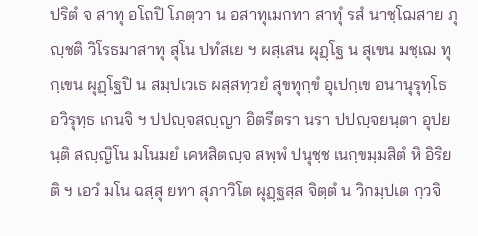ปริตํ จ สาทุ อโถปิ โภตฺวา น อสาทุเมกทา สาทุํ รสํ นาชฺโฌสาย ภุญฺชติ วิโรธมาสาทุ สุโน ปทํสเย ฯ ผสฺเสน ผุฏฺโฐ น สุเขน มชฺเฌ ทุกฺเขน ผุฏฺโฐปิ น สมฺปเวเธ ผสฺสทฺวยํ สุขทุกฺขํ อุเปกฺเข อนานุรุทฺโธ อวิรุทฺธ เกนจิ ฯ ปปญฺจสญฺญา อิตรีตรา นรา ปปญฺจยนฺตา อุปยนฺติ สญฺญิโน มโนมยํ เคหสิตญฺจ สพฺพํ ปนุชฺช เนกฺขมฺมสิตํ หิ อิริยติ ฯ เอวํ มโน ฉสฺสุ ยทา สุภาวิโต ผุฏฺฐสฺส จิตฺตํ น วิกมฺปเต กฺวจิ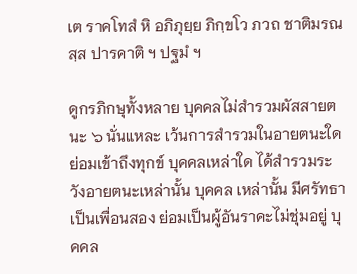เต ราคโทสํ หิ อภิภุยฺย ภิกฺขโว ภวถ ชาติมรณสฺส ปารคาติ ฯ ปฐมํ ฯ

ดูกรภิกษุทั้งหลาย บุคคลไม่สำรวมผัสสายตนะ ๖ นั่นแหละ เว้นการสำรวมในอายตนะใด ย่อมเข้าถึงทุกข์ บุคคลเหล่าใด ได้สำรวมระวังอายตนะเหล่านั้น บุคคล เหล่านั้น มีศรัทธาเป็นเพื่อนสอง ย่อมเป็นผู้อันราคะไม่ชุ่มอยู่ บุคคล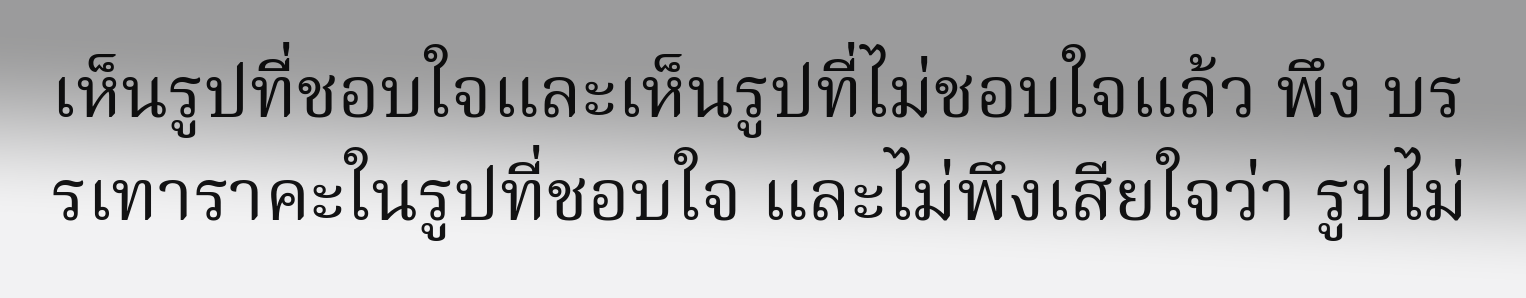เห็นรูปที่ชอบใจและเห็นรูปที่ไม่ชอบใจแล้ว พึง บรรเทาราคะในรูปที่ชอบใจ และไม่พึงเสียใจว่า รูปไม่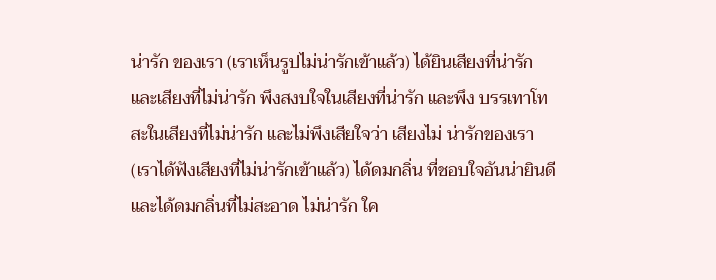น่ารัก ของเรา (เราเห็นรูปไม่น่ารักเข้าแล้ว) ได้ยินเสียงที่น่ารัก และเสียงที่ไม่น่ารัก พึงสงบใจในเสียงที่น่ารัก และพึง บรรเทาโทสะในเสียงที่ไม่น่ารัก และไม่พึงเสียใจว่า เสียงไม่ น่ารักของเรา (เราได้ฟังเสียงที่ไม่น่ารักเข้าแล้ว) ได้ดมกลิ่น ที่ชอบใจอันน่ายินดี และได้ดมกลิ่นที่ไม่สะอาด ไม่น่ารัก ใค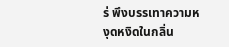ร่ พึงบรรเทาความหงุดหงิดในกลิ่น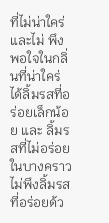ที่ไม่น่าใคร่ และไม่ พึงพอใจในกลิ่นที่น่าใคร่ ได้ลิ้มรสที่อร่อยเล็กน้อย และ ลิ้มรสที่ไม่อร่อยในบางคราว ไม่พึงลิ้มรสที่อร่อยด้ว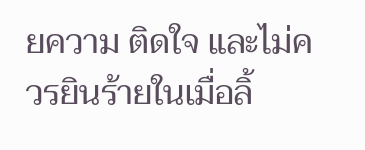ยความ ติดใจ และไม่ควรยินร้ายในเมื่อลิ้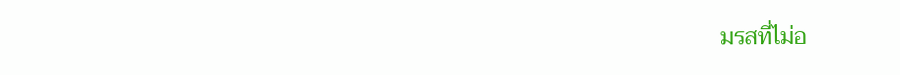มรสที่ไม่อ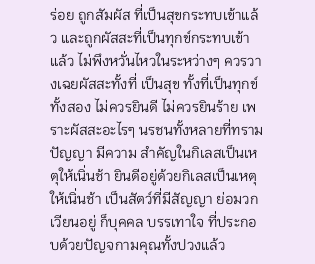ร่อย ถูกสัมผัส ที่เป็นสุขกระทบเข้าแล้ว และถูกผัสสะที่เป็นทุกข์กระทบเข้า แล้ว ไม่พึงหวั่นไหวในระหว่างๆ ควรวางเฉยผัสสะทั้งที่ เป็นสุข ทั้งที่เป็นทุกข์ทั้งสอง ไม่ควรยินดี ไม่ควรยินร้าย เพราะผัสสะอะไรๆ นรชนทั้งหลายที่ทรามปัญญา มีความ สำคัญในกิเลสเป็นเหตุให้เนิ่นช้า ยินดีอยู่ด้วยกิเลสเป็นเหตุ ให้เนิ่นช้า เป็นสัตว์ที่มีสัญญา ย่อมวกเวียนอยู่ ก็บุคคล บรรเทาใจ ที่ประกอบด้วยปัญจกามคุณทั้งปวงแล้ว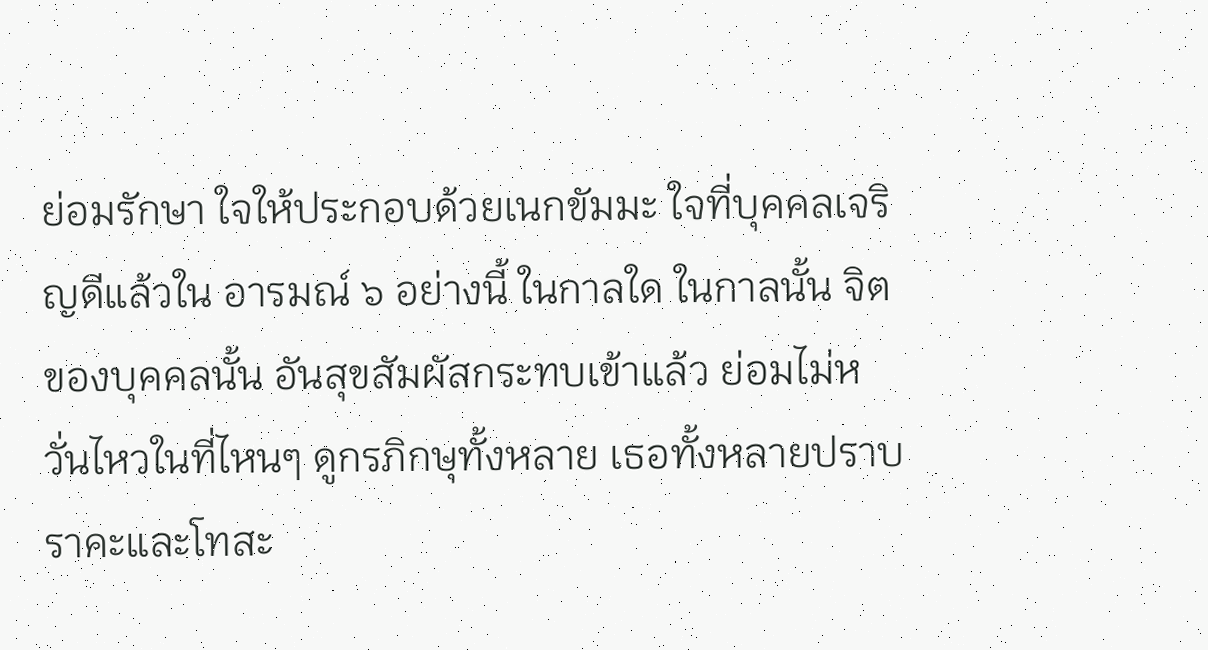ย่อมรักษา ใจให้ประกอบด้วยเนกขัมมะ ใจที่บุคคลเจริญดีแล้วใน อารมณ์ ๖ อย่างนี้ ในกาลใด ในกาลนั้น จิตของบุคคลนั้น อันสุขสัมผัสกระทบเข้าแล้ว ย่อมไม่หวั่นไหวในที่ไหนๆ ดูกรภิกษุทั้งหลาย เธอทั้งหลายปราบราคะและโทสะ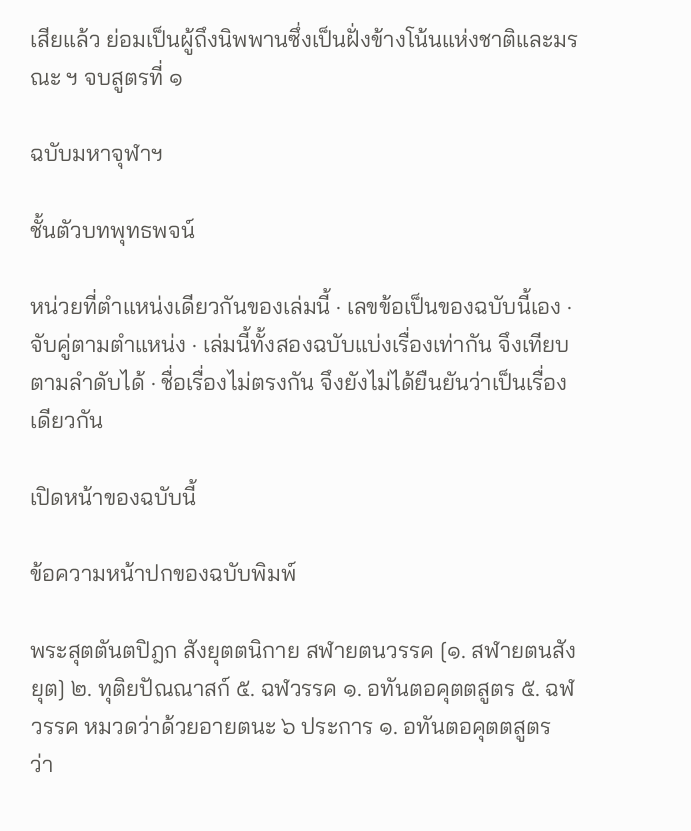เสียแล้ว ย่อมเป็นผู้ถึงนิพพานซึ่งเป็นฝั่งข้างโน้นแห่งชาติและมรณะ ฯ จบสูตรที่ ๑

ฉบับมหาจุฬาฯ

ชั้นตัวบทพุทธพจน์

หน่วยที่ตำแหน่งเดียวกันของเล่มนี้ · เลขข้อเป็นของฉบับนี้เอง · จับคู่ตามตำแหน่ง · เล่มนี้ทั้งสองฉบับแบ่งเรื่องเท่ากัน จึงเทียบตามลำดับได้ · ชื่อเรื่องไม่ตรงกัน จึงยังไม่ได้ยืนยันว่าเป็นเรื่องเดียวกัน

เปิดหน้าของฉบับนี้

ข้อความหน้าปกของฉบับพิมพ์

พระสุตตันตปิฎก สังยุตตนิกาย สฬายตนวรรค [๑. สฬายตนสังยุต] ๒. ทุติยปัณณาสก์ ๕. ฉฬวรรค ๑. อทันตอคุตตสูตร ๕. ฉฬวรรค หมวดว่าด้วยอายตนะ ๖ ประการ ๑. อทันตอคุตตสูตร ว่า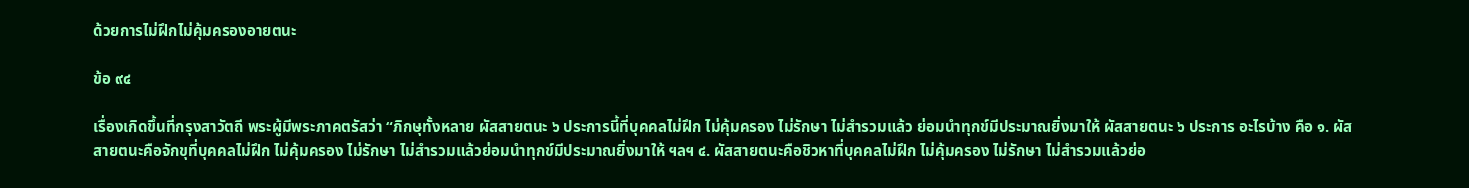ด้วยการไม่ฝึกไม่คุ้มครองอายตนะ

ข้อ ๙๔

เรื่องเกิดขึ้นที่กรุงสาวัตถี พระผู้มีพระภาคตรัสว่า “ภิกษุทั้งหลาย ผัสสายตนะ ๖ ประการนี้ที่บุคคลไม่ฝึก ไม่คุ้มครอง ไม่รักษา ไม่สำรวมแล้ว ย่อมนำทุกข์มีประมาณยิ่งมาให้ ผัสสายตนะ ๖ ประการ อะไรบ้าง คือ ๑. ผัสสายตนะคือจักขุที่บุคคลไม่ฝึก ไม่คุ้มครอง ไม่รักษา ไม่สำรวมแล้วย่อมนำทุกข์มีประมาณยิ่งมาให้ ฯลฯ ๔. ผัสสายตนะคือชิวหาที่บุคคลไม่ฝึก ไม่คุ้มครอง ไม่รักษา ไม่สำรวมแล้วย่อ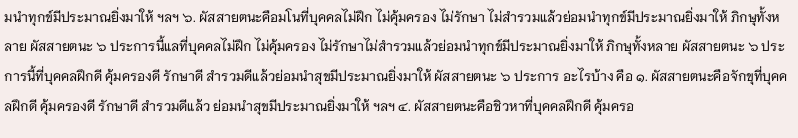มนำทุกข์มีประมาณยิ่งมาให้ ฯลฯ ๖. ผัสสายตนะคือมโนที่บุคคลไม่ฝึก ไม่คุ้มครอง ไม่รักษา ไม่สำรวมแล้วย่อมนำทุกข์มีประมาณยิ่งมาให้ ภิกษุทั้งหลาย ผัสสายตนะ ๖ ประการนี้แลที่บุคคลไม่ฝึก ไม่คุ้มครอง ไม่รักษาไม่สำรวมแล้วย่อมนำทุกข์มีประมาณยิ่งมาให้ ภิกษุทั้งหลาย ผัสสายตนะ ๖ ประการนี้ที่บุคคลฝึกดี คุ้มครองดี รักษาดี สำรวมดีแล้วย่อมนำสุขมีประมาณยิ่งมาให้ ผัสสายตนะ ๖ ประการ อะไรบ้าง คือ ๑. ผัสสายตนะคือจักขุที่บุคคลฝึกดี คุ้มครองดี รักษาดี สำรวมดีแล้ว ย่อมนำสุขมีประมาณยิ่งมาให้ ฯลฯ ๔. ผัสสายตนะคือชิวหาที่บุคคลฝึกดี คุ้มครอ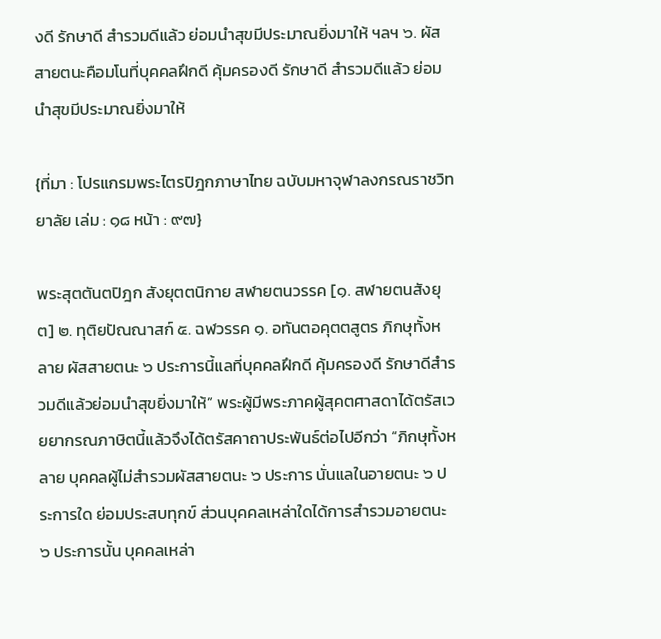งดี รักษาดี สำรวมดีแล้ว ย่อมนำสุขมีประมาณยิ่งมาให้ ฯลฯ ๖. ผัสสายตนะคือมโนที่บุคคลฝึกดี คุ้มครองดี รักษาดี สำรวมดีแล้ว ย่อมนำสุขมีประมาณยิ่งมาให้

{ที่มา : โปรแกรมพระไตรปิฎกภาษาไทย ฉบับมหาจุฬาลงกรณราชวิทยาลัย เล่ม : ๑๘ หน้า : ๙๗}

พระสุตตันตปิฎก สังยุตตนิกาย สฬายตนวรรค [๑. สฬายตนสังยุต] ๒. ทุติยปัณณาสก์ ๕. ฉฬวรรค ๑. อทันตอคุตตสูตร ภิกษุทั้งหลาย ผัสสายตนะ ๖ ประการนี้แลที่บุคคลฝึกดี คุ้มครองดี รักษาดีสำรวมดีแล้วย่อมนำสุขยิ่งมาให้” พระผู้มีพระภาคผู้สุคตศาสดาได้ตรัสเวยยากรณภาษิตนี้แล้วจึงได้ตรัสคาถาประพันธ์ต่อไปอีกว่า “ภิกษุทั้งหลาย บุคคลผู้ไม่สำรวมผัสสายตนะ ๖ ประการ นั่นแลในอายตนะ ๖ ประการใด ย่อมประสบทุกข์ ส่วนบุคคลเหล่าใดได้การสำรวมอายตนะ ๖ ประการนั้น บุคคลเหล่า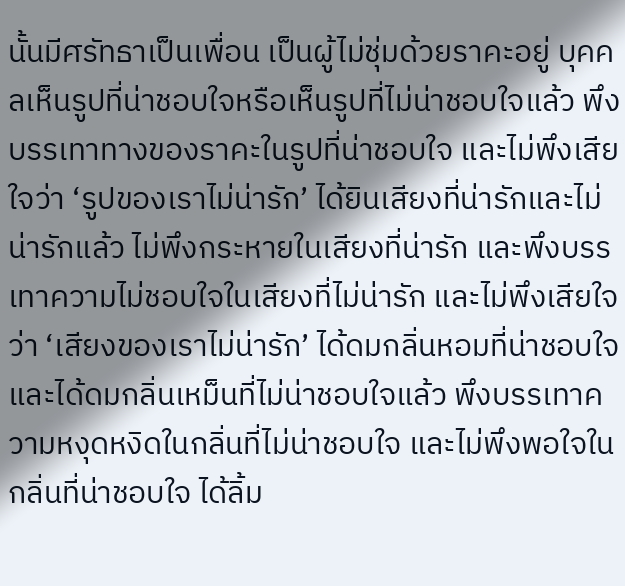นั้นมีศรัทธาเป็นเพื่อน เป็นผู้ไม่ชุ่มด้วยราคะอยู่ บุคคลเห็นรูปที่น่าชอบใจหรือเห็นรูปที่ไม่น่าชอบใจแล้ว พึงบรรเทาทางของราคะในรูปที่น่าชอบใจ และไม่พึงเสียใจว่า ‘รูปของเราไม่น่ารัก’ ได้ยินเสียงที่น่ารักและไม่น่ารักแล้ว ไม่พึงกระหายในเสียงที่น่ารัก และพึงบรรเทาความไม่ชอบใจในเสียงที่ไม่น่ารัก และไม่พึงเสียใจว่า ‘เสียงของเราไม่น่ารัก’ ได้ดมกลิ่นหอมที่น่าชอบใจ และได้ดมกลิ่นเหม็นที่ไม่น่าชอบใจแล้ว พึงบรรเทาความหงุดหงิดในกลิ่นที่ไม่น่าชอบใจ และไม่พึงพอใจในกลิ่นที่น่าชอบใจ ได้ลิ้ม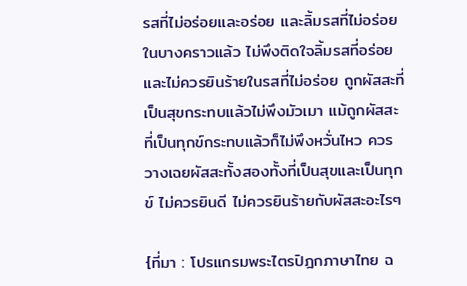รสที่ไม่อร่อยและอร่อย และลิ้มรสที่ไม่อร่อยในบางคราวแล้ว ไม่พึงติดใจลิ้มรสที่อร่อย และไม่ควรยินร้ายในรสที่ไม่อร่อย ถูกผัสสะที่เป็นสุขกระทบแล้วไม่พึงมัวเมา แม้ถูกผัสสะที่เป็นทุกข์กระทบแล้วก็ไม่พึงหวั่นไหว ควรวางเฉยผัสสะทั้งสองทั้งที่เป็นสุขและเป็นทุกข์ ไม่ควรยินดี ไม่ควรยินร้ายกับผัสสะอะไรๆ

{ที่มา : โปรแกรมพระไตรปิฎกภาษาไทย ฉ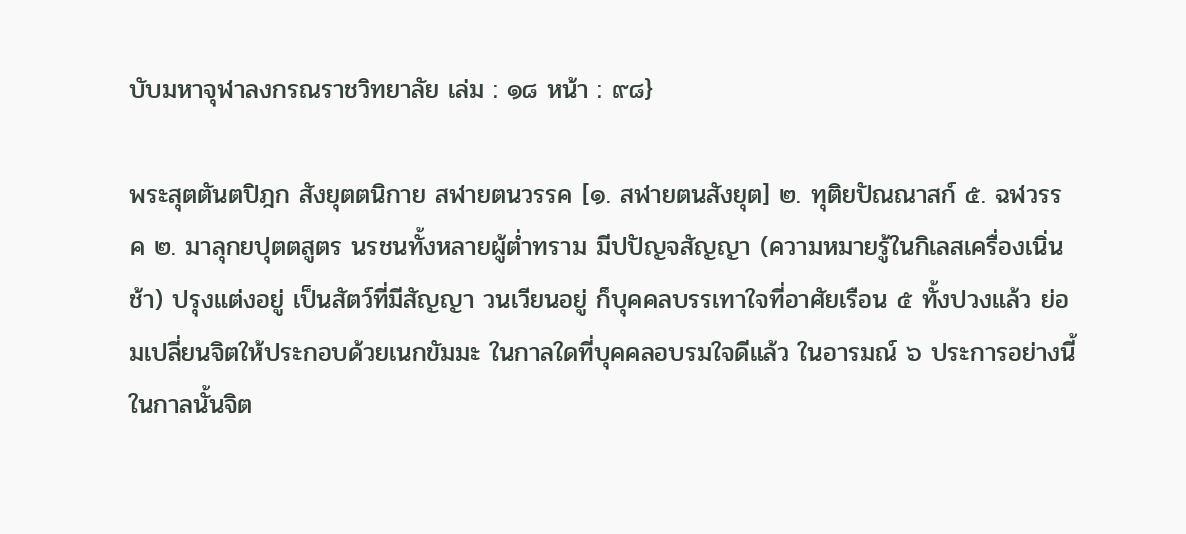บับมหาจุฬาลงกรณราชวิทยาลัย เล่ม : ๑๘ หน้า : ๙๘}

พระสุตตันตปิฎก สังยุตตนิกาย สฬายตนวรรค [๑. สฬายตนสังยุต] ๒. ทุติยปัณณาสก์ ๕. ฉฬวรรค ๒. มาลุกยปุตตสูตร นรชนทั้งหลายผู้ต่ำทราม มีปปัญจสัญญา (ความหมายรู้ในกิเลสเครื่องเนิ่นช้า) ปรุงแต่งอยู่ เป็นสัตว์ที่มีสัญญา วนเวียนอยู่ ก็บุคคลบรรเทาใจที่อาศัยเรือน ๕ ทั้งปวงแล้ว ย่อมเปลี่ยนจิตให้ประกอบด้วยเนกขัมมะ ในกาลใดที่บุคคลอบรมใจดีแล้ว ในอารมณ์ ๖ ประการอย่างนี้ ในกาลนั้นจิต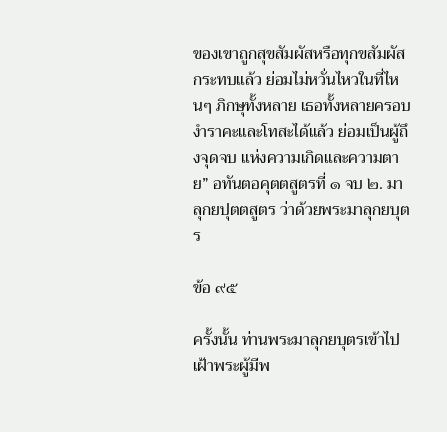ของเขาถูกสุขสัมผัสหรือทุกขสัมผัสกระทบแล้ว ย่อมไม่หวั่นไหวในที่ไหนๆ ภิกษุทั้งหลาย เธอทั้งหลายครอบงำราคะและโทสะได้แล้ว ย่อมเป็นผู้ถึงจุดจบ แห่งความเกิดและความตาย” อทันตอคุตตสูตรที่ ๑ จบ ๒. มาลุกยปุตตสูตร ว่าด้วยพระมาลุกยบุตร

ข้อ ๙๕

ครั้งนั้น ท่านพระมาลุกยบุตรเข้าไปเฝ้าพระผู้มีพ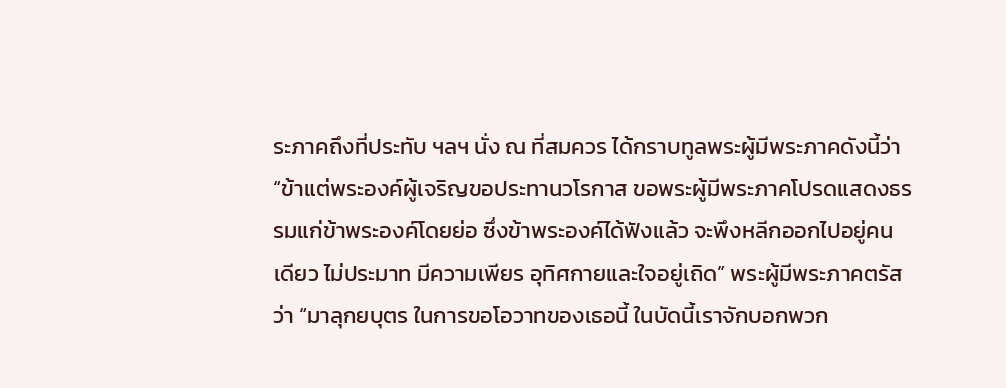ระภาคถึงที่ประทับ ฯลฯ นั่ง ณ ที่สมควร ได้กราบทูลพระผู้มีพระภาคดังนี้ว่า “ข้าแต่พระองค์ผู้เจริญขอประทานวโรกาส ขอพระผู้มีพระภาคโปรดแสดงธรรมแก่ข้าพระองค์โดยย่อ ซึ่งข้าพระองค์ได้ฟังแล้ว จะพึงหลีกออกไปอยู่คนเดียว ไม่ประมาท มีความเพียร อุทิศกายและใจอยู่เถิด” พระผู้มีพระภาคตรัสว่า “มาลุกยบุตร ในการขอโอวาทของเธอนี้ ในบัดนี้เราจักบอกพวก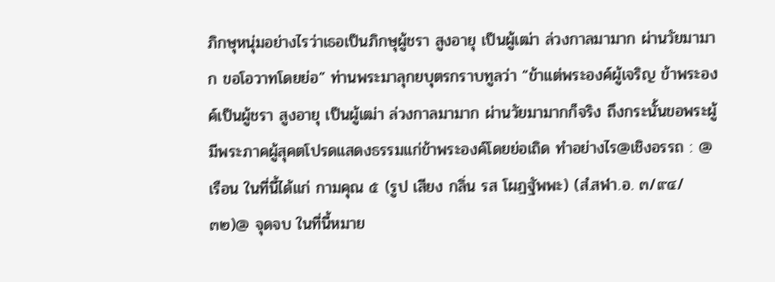ภิกษุหนุ่มอย่างไรว่าเธอเป็นภิกษุผู้ชรา สูงอายุ เป็นผู้เฒ่า ล่วงกาลมามาก ผ่านวัยมามาก ขอโอวาทโดยย่อ” ท่านพระมาลุกยบุตรกราบทูลว่า “ข้าแต่พระองค์ผู้เจริญ ข้าพระองค์เป็นผู้ชรา สูงอายุ เป็นผู้เฒ่า ล่วงกาลมามาก ผ่านวัยมามากก็จริง ถึงกระนั้นขอพระผู้มีพระภาคผู้สุคตโปรดแสดงธรรมแก่ข้าพระองค์โดยย่อเถิด ทำอย่างไร@เชิงอรรถ : @ เรือน ในที่นี้ได้แก่ กามคุณ ๕ (รูป เสียง กลิ่น รส โผฏฐัพพะ) (สํ.สฬา.อ. ๓/๙๔/๓๒)@ จุดจบ ในที่นี้หมาย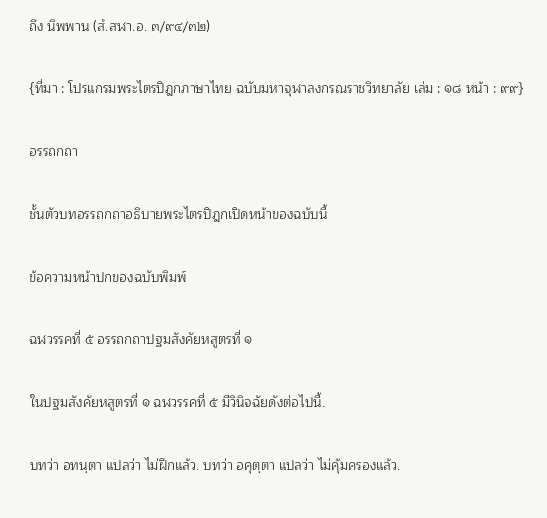ถึง นิพพาน (สํ.สฬา.อ. ๓/๙๔/๓๒)

{ที่มา : โปรแกรมพระไตรปิฎกภาษาไทย ฉบับมหาจุฬาลงกรณราชวิทยาลัย เล่ม : ๑๘ หน้า : ๙๙}

อรรถกถา

ชั้นตัวบทอรรถกถาอธิบายพระไตรปิฎกเปิดหน้าของฉบับนี้

ข้อความหน้าปกของฉบับพิมพ์

ฉฬวรรคที่ ๕ อรรถกถาปฐมสังคัยหสูตรที่ ๑

ในปฐมสังคัยหสูตรที่ ๑ ฉฬวรรคที่ ๕ มีวินิจฉัยดังต่อไปนี้.

บทว่า อทนฺตา แปลว่า ไม่ฝึกแล้ว. บทว่า อคุตฺตา แปลว่า ไม่คุ้มครองแล้ว.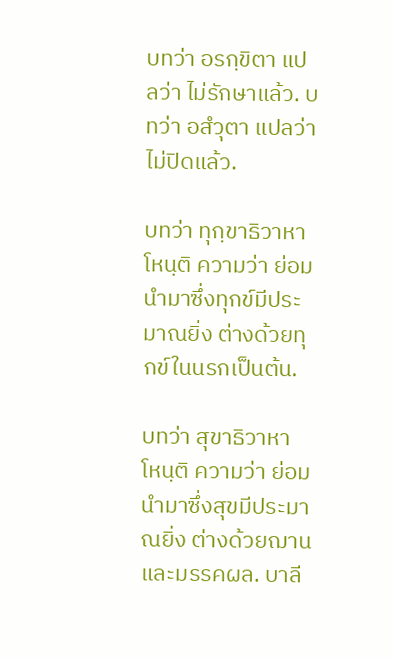บทว่า อรกฺขิตา แปลว่า ไม่รักษาแล้ว. บทว่า อสํวุตา แปลว่า ไม่ปิดแล้ว.

บทว่า ทุกฺขาธิวาหา โหนฺติ ความว่า ย่อมนำมาซึ่งทุกข์มีประมาณยิ่ง ต่างด้วยทุกข์ในนรกเป็นต้น.

บทว่า สุขาธิวาหา โหนฺติ ความว่า ย่อมนำมาซึ่งสุขมีประมาณยิ่ง ต่างด้วยฌาน และมรรคผล. บาลี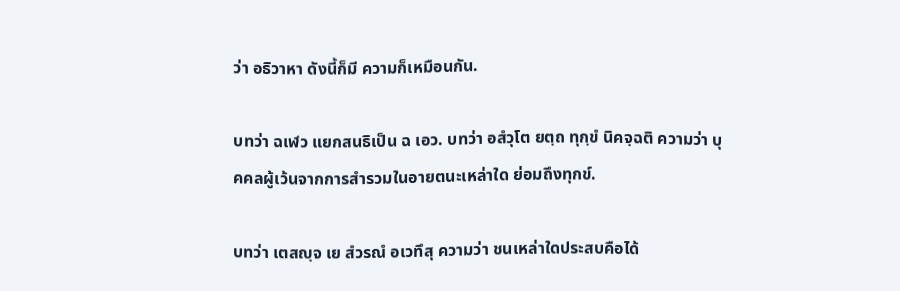ว่า อธิวาหา ดังนี้ก็มี ความก็เหมือนกัน.

บทว่า ฉเฬว แยกสนธิเป็น ฉ เอว. บทว่า อสํวุโต ยตฺถ ทุกฺขํ นิคจฺฉติ ความว่า บุคคลผู้เว้นจากการสำรวมในอายตนะเหล่าใด ย่อมถึงทุกข์.

บทว่า เตสญฺจ เย สํวรณํ อเวทึสุ ความว่า ชนเหล่าใดประสบคือได้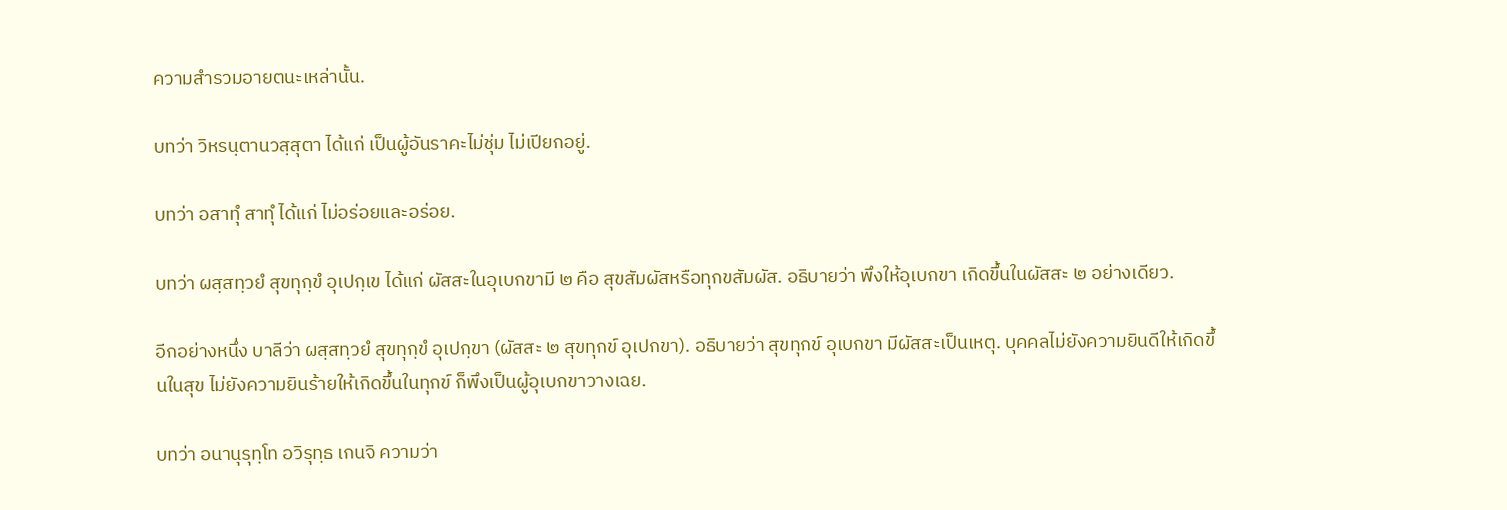ความสำรวมอายตนะเหล่านั้น.

บทว่า วิหรนฺตานวสฺสุตา ได้แก่ เป็นผู้อันราคะไม่ชุ่ม ไม่เปียกอยู่.

บทว่า อสาทุํ สาทุํ ได้แก่ ไม่อร่อยและอร่อย.

บทว่า ผสฺสทฺวยํ สุขทุกฺขํ อุเปกฺเข ได้แก่ ผัสสะในอุเบกขามี ๒ คือ สุขสัมผัสหรือทุกขสัมผัส. อธิบายว่า พึงให้อุเบกขา เกิดขึ้นในผัสสะ ๒ อย่างเดียว.

อีกอย่างหนึ่ง บาลีว่า ผสฺสทฺวยํ สุขทุกฺขํ อุเปกฺขา (ผัสสะ ๒ สุขทุกข์ อุเปกขา). อธิบายว่า สุขทุกข์ อุเบกขา มีผัสสะเป็นเหตุ. บุคคลไม่ยังความยินดีให้เกิดขึ้นในสุข ไม่ยังความยินร้ายให้เกิดขึ้นในทุกข์ ก็พึงเป็นผู้อุเบกขาวางเฉย.

บทว่า อนานุรุทฺโท อวิรุทฺธ เกนจิ ความว่า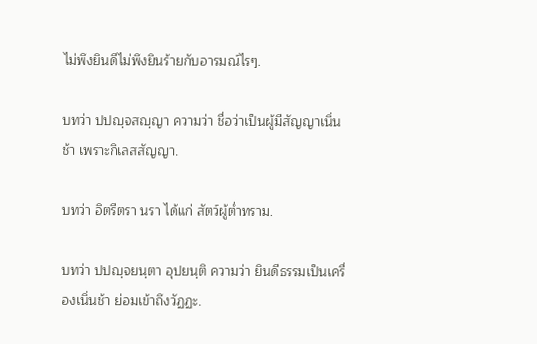ไม่พึงยินดีไม่พึงยินร้ายกับอารมณ์ไรๆ.

บทว่า ปปญฺจสญฺญา ความว่า ชื่อว่าเป็นผู้มีสัญญาเนิ่นช้า เพราะกิเลสสัญญา.

บทว่า อิตรีตรา นรา ได้แก่ สัตว์ผู้ต่ำทราม.

บทว่า ปปญฺจยนฺตา อุปยนฺติ ความว่า ยินดีธรรมเป็นเครื่องเนิ่นช้า ย่อมเข้าถึงวัฏฏะ.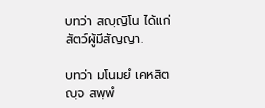บทว่า สญฺญิโน ได้แก่ สัตว์ผู้มีสัญญา.

บทว่า มโนมยํ เคหสิตญฺจ สพฺพํ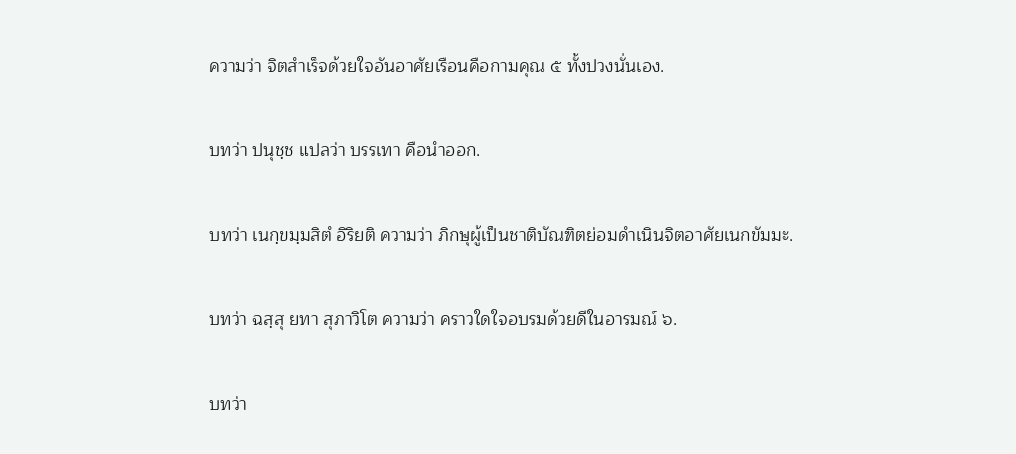ความว่า จิตสำเร็จด้วยใจอันอาศัยเรือนคือกามคุณ ๕ ทั้งปวงนั่นเอง.

บทว่า ปนุชฺช แปลว่า บรรเทา คือนำออก.

บทว่า เนกฺขมฺมสิตํ อิริยติ ความว่า ภิกษุผู้เป็นชาติบัณฑิตย่อมดำเนินจิตอาศัยเนกขัมมะ.

บทว่า ฉสฺสุ ยทา สุภาวิโต ความว่า คราวใดใจอบรมด้วยดีในอารมณ์ ๖.

บทว่า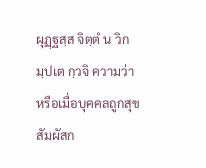ผุฏฺฐสฺส จิตฺตํ น วิกมฺปเต กฺวจิ ความว่า หรือเมื่อบุคคลถูกสุขสัมผัสก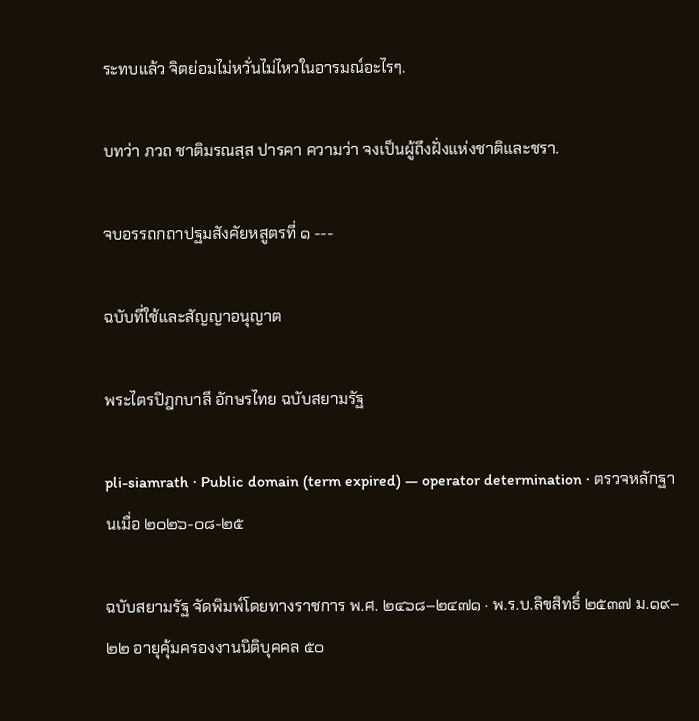ระทบแล้ว จิตย่อมไม่หวั่นไม่ไหวในอารมณ์อะไรๆ.

บทว่า ภวถ ชาติมรณสฺส ปารคา ความว่า จงเป็นผู้ถึงฝั่งแห่งชาติและชรา.

จบอรรถกถาปฐมสังคัยหสูตรที่ ๑ ---

ฉบับที่ใช้และสัญญาอนุญาต

พระไตรปิฎกบาลี อักษรไทย ฉบับสยามรัฐ

pli-siamrath · Public domain (term expired) — operator determination · ตรวจหลักฐานเมื่อ ๒๐๒๖-๐๘-๒๕

ฉบับสยามรัฐ จัดพิมพ์โดยทางราชการ พ.ศ. ๒๔๖๘–๒๔๗๑ · พ.ร.บ.ลิขสิทธิ์ ๒๕๓๗ ม.๑๙–๒๒ อายุคุ้มครองงานนิติบุคคล ๕๐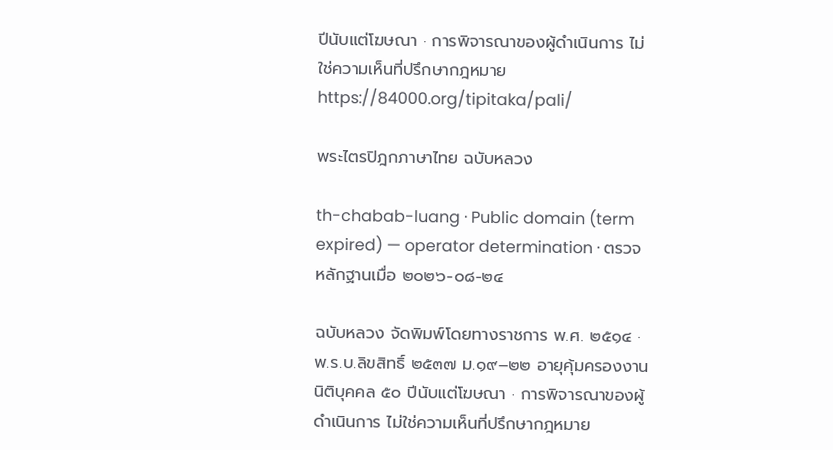ปีนับแต่โฆษณา · การพิจารณาของผู้ดำเนินการ ไม่ใช่ความเห็นที่ปรึกษากฎหมายhttps://84000.org/tipitaka/pali/

พระไตรปิฎกภาษาไทย ฉบับหลวง

th-chabab-luang · Public domain (term expired) — operator determination · ตรวจหลักฐานเมื่อ ๒๐๒๖-๐๘-๒๔

ฉบับหลวง จัดพิมพ์โดยทางราชการ พ.ศ. ๒๕๑๔ · พ.ร.บ.ลิขสิทธิ์ ๒๕๓๗ ม.๑๙–๒๒ อายุคุ้มครองงานนิติบุคคล ๕๐ ปีนับแต่โฆษณา · การพิจารณาของผู้ดำเนินการ ไม่ใช่ความเห็นที่ปรึกษากฎหมาย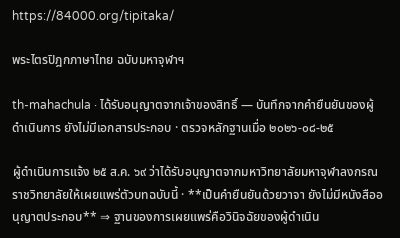https://84000.org/tipitaka/

พระไตรปิฎกภาษาไทย ฉบับมหาจุฬาฯ

th-mahachula · ได้รับอนุญาตจากเจ้าของสิทธิ์ — บันทึกจากคำยืนยันของผู้ดำเนินการ ยังไม่มีเอกสารประกอบ · ตรวจหลักฐานเมื่อ ๒๐๒๖-๐๘-๒๕

ผู้ดำเนินการแจ้ง ๒๕ ส.ค. ๖๙ ว่าได้รับอนุญาตจากมหาวิทยาลัยมหาจุฬาลงกรณราชวิทยาลัยให้เผยแพร่ตัวบทฉบับนี้ · **เป็นคำยืนยันด้วยวาจา ยังไม่มีหนังสืออนุญาตประกอบ** ⇒ ฐานของการเผยแพร่คือวินิจฉัยของผู้ดำเนิน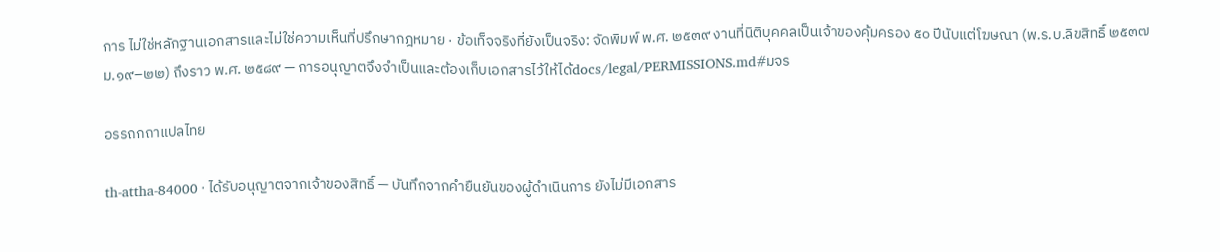การ ไม่ใช่หลักฐานเอกสารและไม่ใช่ความเห็นที่ปรึกษากฎหมาย · ข้อเท็จจริงที่ยังเป็นจริง: จัดพิมพ์ พ.ศ. ๒๕๓๙ งานที่นิติบุคคลเป็นเจ้าของคุ้มครอง ๕๐ ปีนับแต่โฆษณา (พ.ร.บ.ลิขสิทธิ์ ๒๕๓๗ ม.๑๙–๒๒) ถึงราว พ.ศ. ๒๕๘๙ — การอนุญาตจึงจำเป็นและต้องเก็บเอกสารไว้ให้ได้docs/legal/PERMISSIONS.md#มจร

อรรถกถาแปลไทย

th-attha-84000 · ได้รับอนุญาตจากเจ้าของสิทธิ์ — บันทึกจากคำยืนยันของผู้ดำเนินการ ยังไม่มีเอกสาร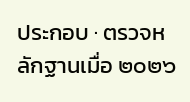ประกอบ · ตรวจหลักฐานเมื่อ ๒๐๒๖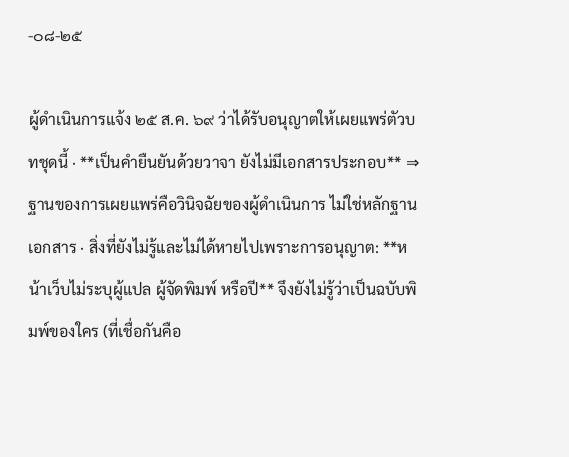-๐๘-๒๕

ผู้ดำเนินการแจ้ง ๒๕ ส.ค. ๖๙ ว่าได้รับอนุญาตให้เผยแพร่ตัวบทชุดนี้ · **เป็นคำยืนยันด้วยวาจา ยังไม่มีเอกสารประกอบ** ⇒ ฐานของการเผยแพร่คือวินิจฉัยของผู้ดำเนินการ ไม่ใช่หลักฐานเอกสาร · สิ่งที่ยังไม่รู้และไม่ได้หายไปเพราะการอนุญาต: **หน้าเว็บไม่ระบุผู้แปล ผู้จัดพิมพ์ หรือปี** จึงยังไม่รู้ว่าเป็นฉบับพิมพ์ของใคร (ที่เชื่อกันคือ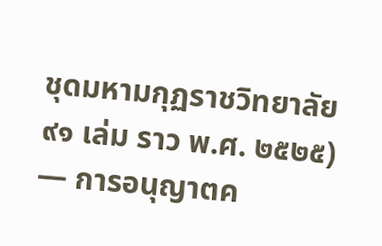ชุดมหามกุฏราชวิทยาลัย ๙๑ เล่ม ราว พ.ศ. ๒๕๒๕) — การอนุญาตค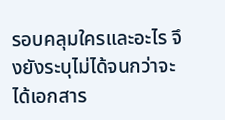รอบคลุมใครและอะไร จึงยังระบุไม่ได้จนกว่าจะได้เอกสาร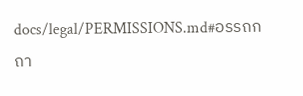docs/legal/PERMISSIONS.md#อรรถกถา